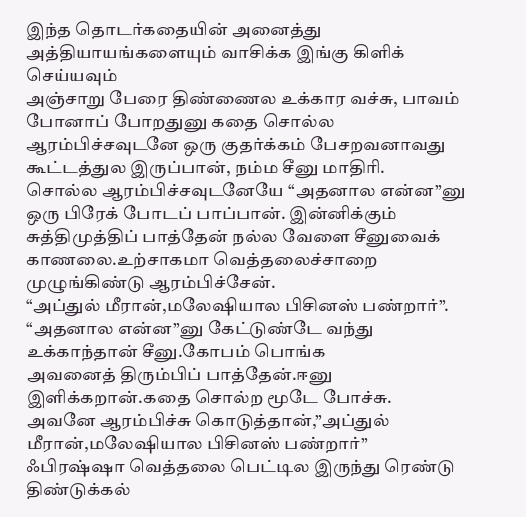இந்த தொடர்கதையின் அனைத்து அத்தியாயங்களையும் வாசிக்க இங்கு கிளிக் செய்யவும்
அஞ்சாறு பேரை திண்ணைல உக்கார வச்சு, பாவம் போனாப் போறதுனு கதை சொல்ல ஆரம்பிச்சவுடனே ஒரு குதர்க்கம் பேசறவனாவது கூட்டத்துல இருப்பான், நம்ம சீனு மாதிரி.
சொல்ல ஆரம்பிச்சவுடனேயே “அதனால என்ன”னு ஒரு பிரேக் போடப் பாப்பான். இன்னிக்கும் சுத்திமுத்திப் பாத்தேன் நல்ல வேளை சீனுவைக் காணலை.உற்சாகமா வெத்தலைச்சாறை முழுங்கிண்டு ஆரம்பிச்சேன்.
“அப்துல் மீரான்,மலேஷியால பிசினஸ் பண்றார்”.
“அதனால என்ன”னு கேட்டுண்டே வந்து உக்காந்தான் சீனு.கோபம் பொங்க
அவனைத் திரும்பிப் பாத்தேன்.ஈனு இளிக்கறான்.கதை சொல்ற மூடே போச்சு.
அவனே ஆரம்பிச்சு கொடுத்தான்,”அப்துல் மீரான்,மலேஷியால பிசினஸ் பண்றார்”
ஃபிரஷ்ஷா வெத்தலை பெட்டில இருந்து ரெண்டு திண்டுக்கல்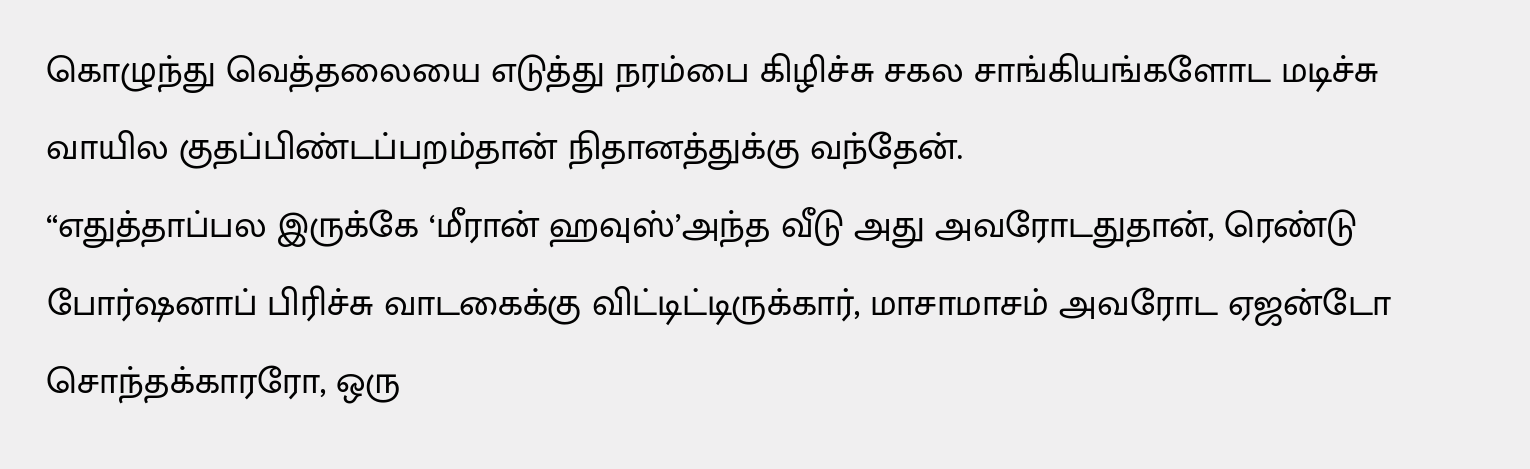கொழுந்து வெத்தலையை எடுத்து நரம்பை கிழிச்சு சகல சாங்கியங்களோட மடிச்சு வாயில குதப்பிண்டப்பறம்தான் நிதானத்துக்கு வந்தேன்.
“எதுத்தாப்பல இருக்கே ‘மீரான் ஹவுஸ்’அந்த வீடு அது அவரோடதுதான், ரெண்டு போர்ஷனாப் பிரிச்சு வாடகைக்கு விட்டிட்டிருக்கார், மாசாமாசம் அவரோட ஏஜன்டோ சொந்தக்காரரோ, ஒரு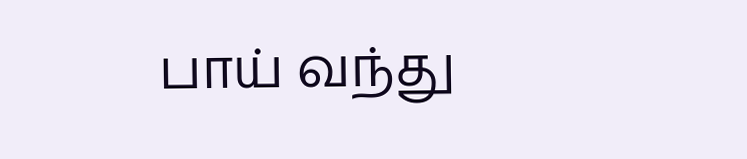பாய் வந்து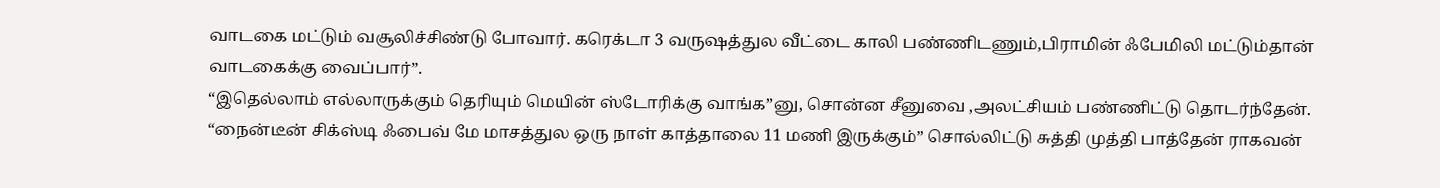வாடகை மட்டும் வசூலிச்சிண்டு போவார். கரெக்டா 3 வருஷத்துல வீட்டை காலி பண்ணிடணும்,பிராமின் ஃபேமிலி மட்டும்தான் வாடகைக்கு வைப்பார்”.
“இதெல்லாம் எல்லாருக்கும் தெரியும் மெயின் ஸ்டோரிக்கு வாங்க”னு, சொன்ன சீனுவை ,அலட்சியம் பண்ணிட்டு தொடர்ந்தேன்.
“நைன்டீன் சிக்ஸ்டி ஃபைவ் மே மாசத்துல ஒரு நாள் காத்தாலை 11 மணி இருக்கும்” சொல்லிட்டு சுத்தி முத்தி பாத்தேன் ராகவன்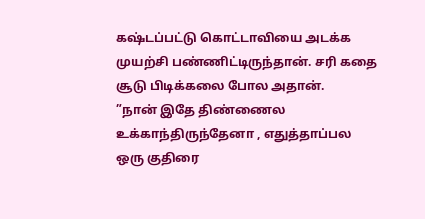கஷ்டப்பட்டு கொட்டாவியை அடக்க முயற்சி பண்ணிட்டிருந்தான். சரி கதை சூடு பிடிக்கலை போல அதான்.
”நான் இதே திண்ணைல உக்காந்திருந்தேனா , எதுத்தாப்பல ஒரு குதிரை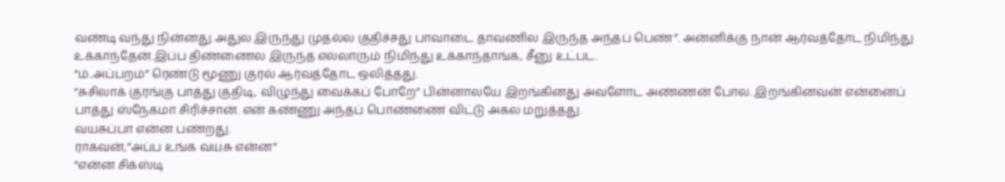வண்டி வந்து நின்னது.அதுல இருந்து முதல்ல குதிச்சது பாவாடை தாவணில இருந்த அந்தப் பெண்”. அன்னிக்கு நான் ஆர்வத்தோட நிமிந்து உக்காந்தேன்.இப்ப திண்ணைல இருந்த எல்லாரும் நிமிந்து உக்காந்தாங்க, சீனு உட்பட.
“ம்..அப்பறம்” ரெண்டு மூணு குரல் ஆர்வத்தோட ஒலித்தது.
“சுசிலாக் குரங்கு பாத்து குதிடி, விழுந்து வைக்கப் போறே” பின்னாலயே இறங்கினது அவளோட அண்ணன் போல. இறங்கினவன் என்னைப் பாத்து ஸ்நேகமா சிரிச்சான். என் கண்ணு அந்தப் பொண்ணை விட்டு அகல மறுத்தது.
வயசுப்பா என்ன பண்றது.
ராகவன்,”அப்ப உங்க வயசு என்ன”
“என்ன சிக்ஸ்டி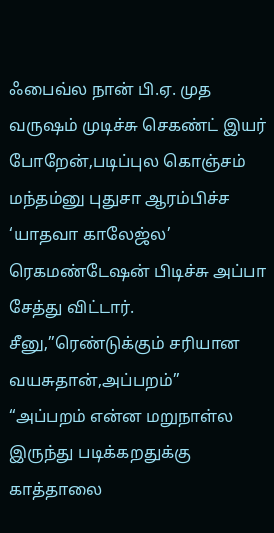ஃபைவ்ல நான் பி.ஏ. முத வருஷம் முடிச்சு செகண்ட் இயர் போறேன்,படிப்புல கொஞ்சம் மந்தம்னு புதுசா ஆரம்பிச்ச ‘யாதவா காலேஜ்ல’ ரெகமண்டேஷன் பிடிச்சு அப்பா சேத்து விட்டார்.
சீனு,”ரெண்டுக்கும் சரியான வயசுதான்,அப்பறம்”
“அப்பறம் என்ன மறுநாள்ல இருந்து படிக்கறதுக்கு காத்தாலை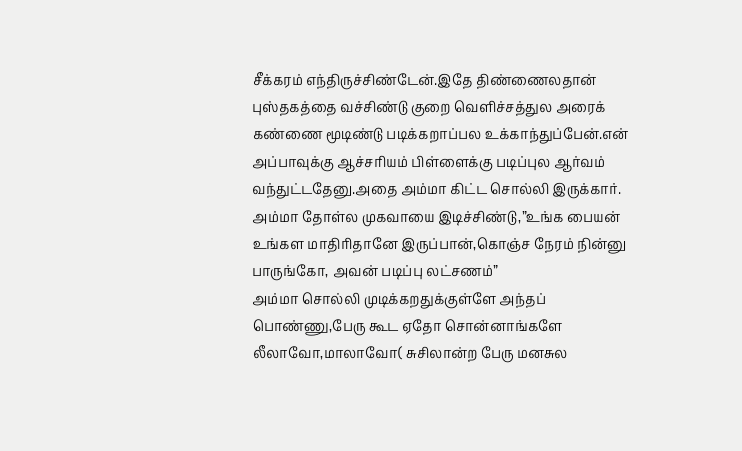சீக்கரம் எந்திருச்சிண்டேன்.இதே திண்ணைலதான் புஸ்தகத்தை வச்சிண்டு குறை வெளிச்சத்துல அரைக் கண்ணை மூடிண்டு படிக்கறாப்பல உக்காந்துப்பேன்.என் அப்பாவுக்கு ஆச்சரியம் பிள்ளைக்கு படிப்புல ஆர்வம் வந்துட்டதேனு.அதை அம்மா கிட்ட சொல்லி இருக்கார்.
அம்மா தோள்ல முகவாயை இடிச்சிண்டு,”உங்க பையன் உங்கள மாதிரிதானே இருப்பான்,கொஞ்ச நேரம் நின்னு பாருங்கோ, அவன் படிப்பு லட்சணம்”
அம்மா சொல்லி முடிக்கறதுக்குள்ளே அந்தப் பொண்ணு,பேரு கூட ஏதோ சொன்னாங்களே லீலாவோ,மாலாவோ( சுசிலான்ற பேரு மனசுல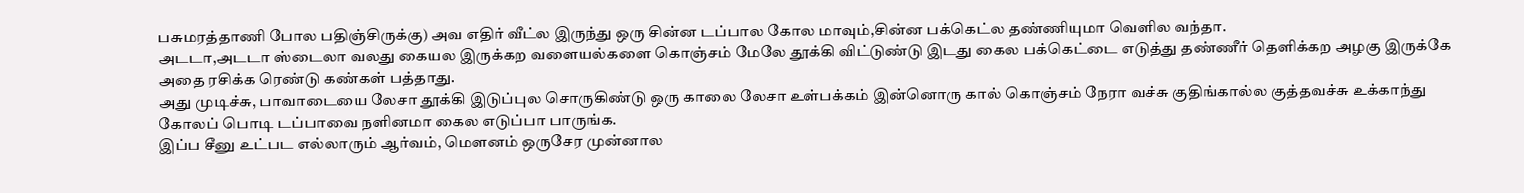பசுமரத்தாணி போல பதிஞ்சிருக்கு) அவ எதிர் வீட்ல இருந்து ஒரு சின்ன டப்பால கோல மாவும்,சின்ன பக்கெட்ல தண்ணியுமா வெளில வந்தா.
அடடா,அடடா ஸ்டைலா வலது கையல இருக்கற வளையல்களை கொஞ்சம் மேலே தூக்கி விட்டுண்டு இடது கைல பக்கெட்டை எடுத்து தண்ணீர் தெளிக்கற அழகு இருக்கே அதை ரசிக்க ரெண்டு கண்கள் பத்தாது.
அது முடிச்சு, பாவாடையை லேசா தூக்கி இடுப்புல சொருகிண்டு ஒரு காலை லேசா உள்பக்கம் இன்னொரு கால் கொஞ்சம் நேரா வச்சு குதிங்கால்ல குத்தவச்சு உக்காந்து கோலப் பொடி டப்பாவை நளினமா கைல எடுப்பா பாருங்க.
இப்ப சீனு உட்பட எல்லாரும் ஆர்வம், மெளனம் ஒருசேர முன்னால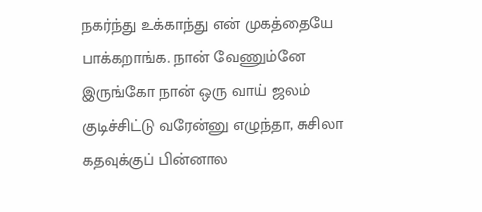நகர்ந்து உக்காந்து என் முகத்தையே பாக்கறாங்க. நான் வேணும்னே இருங்கோ நான் ஒரு வாய் ஜலம் குடிச்சிட்டு வரேன்னு எழுந்தா, சுசிலா கதவுக்குப் பின்னால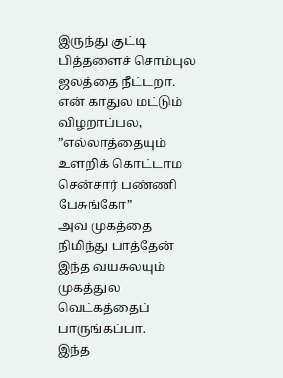இருந்து குட்டி பித்தளைச் சொம்புல ஜலத்தை நீட்டறா.
என் காதுல மட்டும் விழறாப்பல, ”எல்லாத்தையும் உளறிக் கொட்டாம சென்சார் பண்ணி பேசுங்கோ”
அவ முகத்தை நிமிந்து பாத்தேன் இந்த வயசுலயும் முகத்துல வெட்கத்தைப் பாருங்கப்பா.
இந்த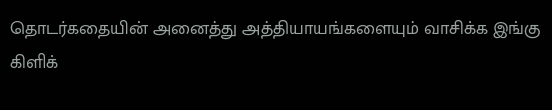தொடர்கதையின் அனைத்து அத்தியாயங்களையும் வாசிக்க இங்கு கிளிக்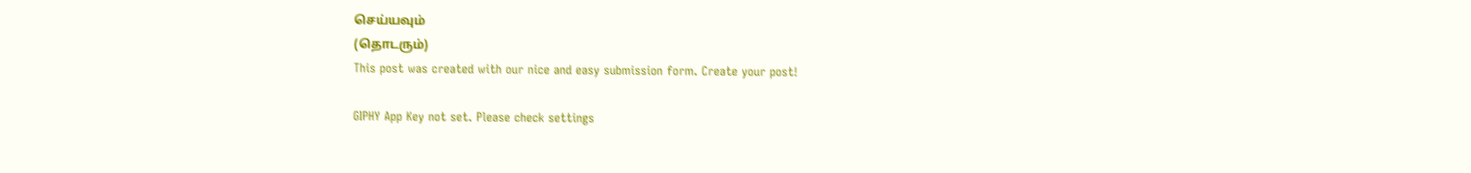செய்யவும்
(தொடரும்)
This post was created with our nice and easy submission form. Create your post!

GIPHY App Key not set. Please check settings